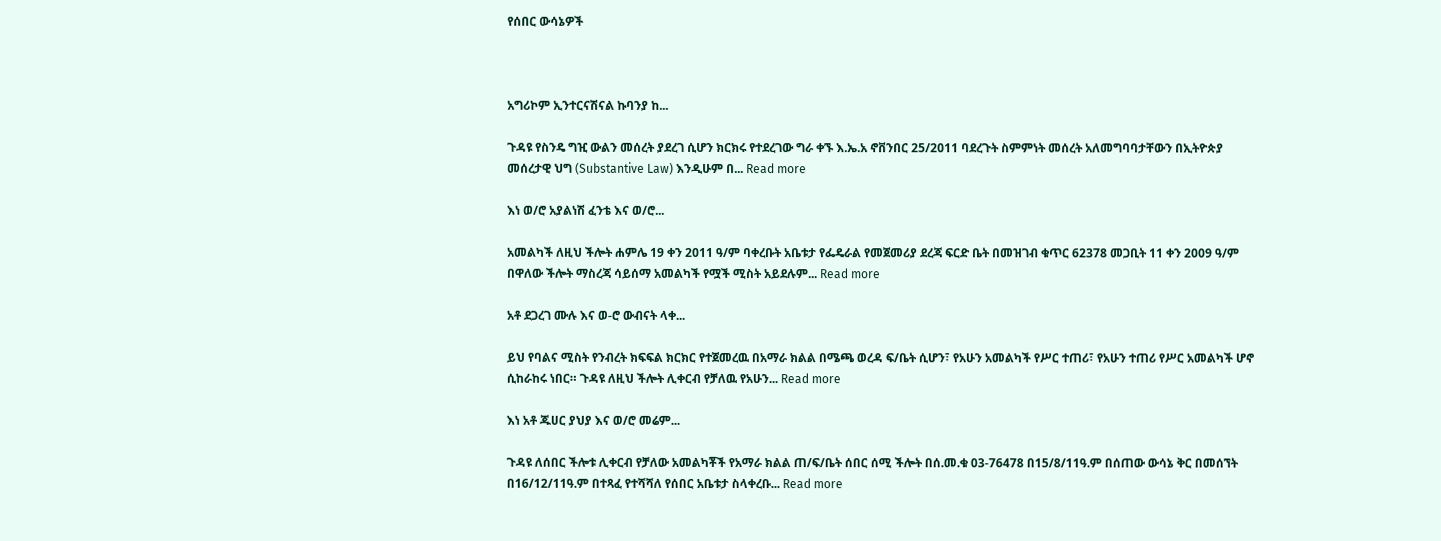የሰበር ውሳኔዎች



አግሪኮም ኢንተርናሽናል ኩባንያ ከ...

ጉዳዩ የስንዴ ግዢ ውልን መሰረት ያደረገ ሲሆን ክርክሩ የተደረገው ግራ ቀኙ እ.ኤ.አ ኖቨንበር 25/2011 ባደረጉት ስምምነት መሰረት አለመግባባታቸውን በኢትዮጵያ መሰረታዊ ህግ (Substantive Law) እንዲሁም በ... Read more

እነ ወ/ሮ አያልነሽ ፈንቴ እና ወ/ሮ...

አመልካች ለዚህ ችሎት ሐምሌ 19 ቀን 2011 ዓ/ም ባቀረቡት አቤቱታ የፌዴራል የመጀመሪያ ደረጃ ፍርድ ቤት በመዝገብ ቁጥር 62378 መጋቢት 11 ቀን 2009 ዓ/ም በዋለው ችሎት ማስረጃ ሳይሰማ አመልካች የሟች ሚስት አይደሉም... Read more

አቶ ደጋረገ ሙሉ እና ወ-ሮ ውብናት ላቀ...

ይህ የባልና ሚስት የንብረት ክፍፍል ክርክር የተጀመረዉ በአማራ ክልል በሜጫ ወረዳ ፍ/ቤት ሲሆን፣ የአሁን አመልካች የሥር ተጠሪ፣ የአሁን ተጠሪ የሥር አመልካች ሆኖ ሲከራከሩ ነበር። ጉዳዩ ለዚህ ችሎት ሊቀርብ የቻለዉ የአሁን... Read more

እነ አቶ ጁሀር ያህያ እና ወ/ሮ መሬም...

ጉዳዩ ለሰበር ችሎቱ ሊቀርብ የቻለው አመልካቾች የአማራ ክልል ጠ/ፍ/ቤት ሰበር ሰሚ ችሎት በሰ.መ.ቁ 03-76478 በ15/8/11ዓ.ም በሰጠው ውሳኔ ቅር በመሰኘት በ16/12/11ዓ.ም በተጻፈ የተሻሻለ የሰበር አቤቱታ ስላቀረቡ... Read more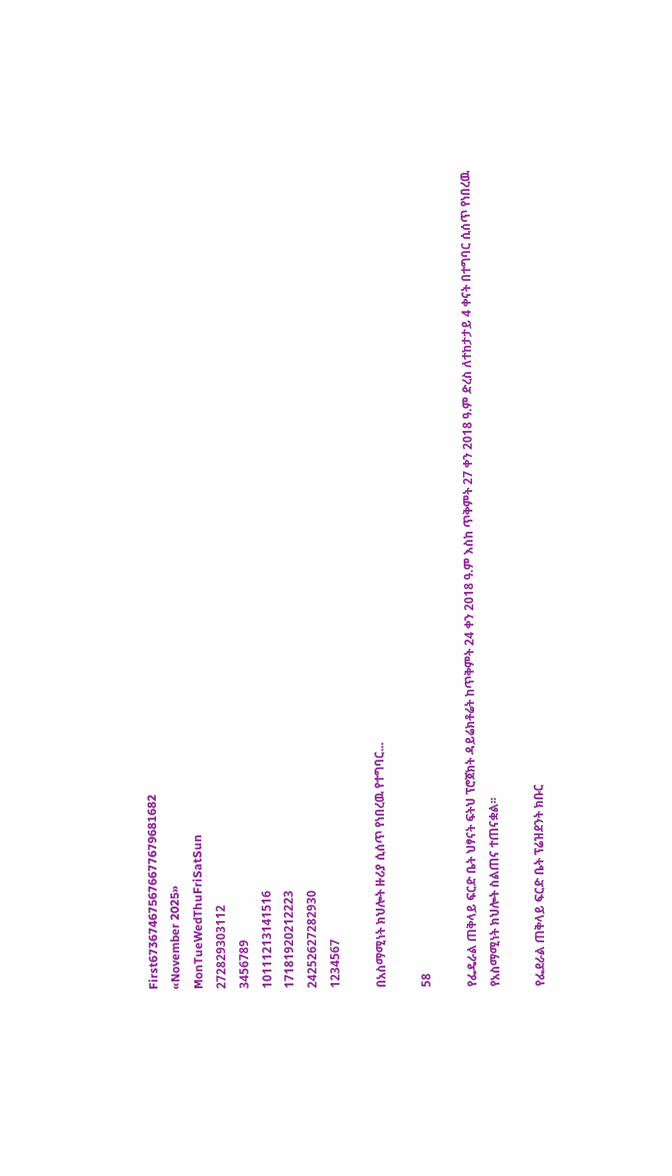First673674675676677679681682
«November 2025»
MonTueWedThuFriSatSun
272829303112
3456789
10111213141516
17181920212223
24252627282930
1234567

በአስማሚነት ክህሎት ዙሪያ ሲሰጥ የነበረዉ የተግባር...

58

የፌዴራል ጠቅላይ ፍርድ ቤት ህፃናት ፍትህ ፕሮጀክት ዳይሬክቶሬት ከጥቅምት 24 ቀን 2018 ዓ.ም እስከ ጥቅምት 27 ቀን 2018 ዓ.ም ድረስ ለተከታታይ 4 ቀናት በተግባር ሲሰጥ የነበረዉ የአስማሚነት ክህሎት ስልጠና ተጠናቋል፡፡

የፌደራል ጠቅላይ ፍርድ ቤት ፕሬዝደንት ክቡር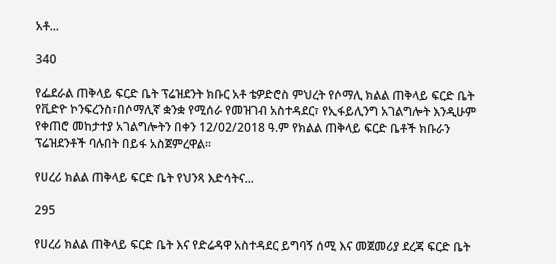አቶ...

340

የፌደራል ጠቅላይ ፍርድ ቤት ፕሬዝደንት ክቡር አቶ ቴዎድሮስ ምህረት የሶማሊ ክልል ጠቅላይ ፍርድ ቤት የቪድዮ ኮንፍረንስ፣በሶማሊኛ ቋንቋ የሚሰራ የመዝገብ አስተዳደር፣ የኢፋይሊንግ አገልግሎት እንዲሁም የቀጠሮ መከታተያ አገልግሎትን በቀን 12/02/2018 ዓ.ም የክልል ጠቅላይ ፍርድ ቤቶች ክቡራን ፕሬዝደንቶች ባሉበት በይፋ አስጀምረዋል፡፡

የሀረሪ ክልል ጠቅላይ ፍርድ ቤት የህንጻ እድሳትና...

295

የሀረሪ ክልል ጠቅላይ ፍርድ ቤት እና የድሬዳዋ አስተዳደር ይግባኝ ሰሚ እና መጀመሪያ ደረጃ ፍርድ ቤት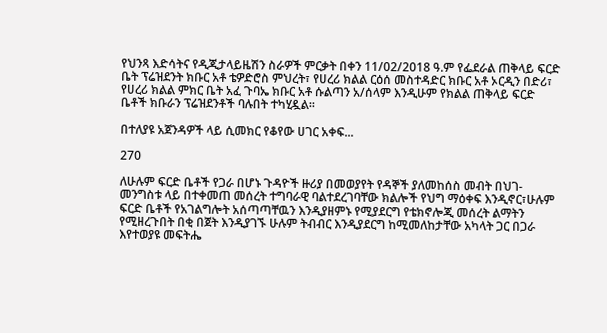የህንጻ እድሳትና የዲጂታላይዜሽን ስራዎች ምርቃት በቀን 11/02/2018 ዓ.ም የፌደራል ጠቅላይ ፍርድ ቤት ፕሬዝደንት ክቡር አቶ ቴዎድሮስ ምህረት፣ የሀረሪ ክልል ርዕሰ መስተዳድር ክቡር አቶ ኦርዲን በድሪ፣ የሀረሪ ክልል ምክር ቤት አፈ ጉባኤ ክቡር አቶ ሱልጣን አ/ሰላም እንዲሁም የክልል ጠቅላይ ፍርድ ቤቶች ክቡራን ፕሬዝደንቶች ባሉበት ተካሂዷል፡፡

በተለያዩ አጀንዳዎች ላይ ሲመክር የቆየው ሀገር አቀፍ...

270

ለሁሉም ፍርድ ቤቶች የጋራ በሆኑ ጉዳዮች ዙሪያ በመወያየት የዳኞች ያለመከሰስ መብት በህገ- መንግስቱ ላይ በተቀመጠ መሰረት ተግባራዊ ባልተደረገባቸው ክልሎች የህግ ማዕቀፍ እንዲኖር፣ሁሉም ፍርድ ቤቶች የአገልግሎት አሰጣጣቸዉን እንዲያዘምኑ የሚያደርግ የቴክኖሎጂ መሰረት ልማትን የሚዘረጉበት በቂ በጀት እንዲያገኙ ሁሉም ትብብር እንዲያደርግ ከሚመለከታቸው አካላት ጋር በጋራ እየተወያዩ መፍትሔ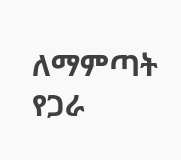ለማምጣት የጋራ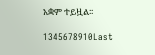አቋም ተይዟል፡፡

1345678910Last